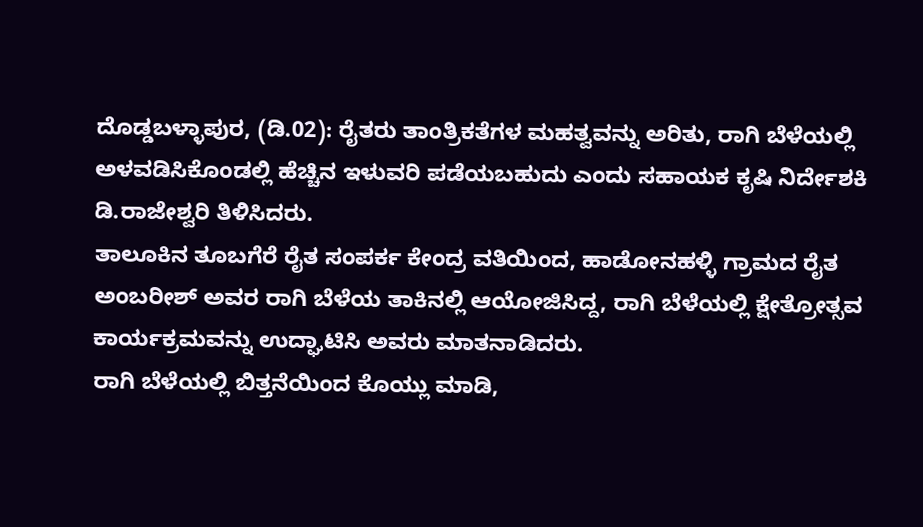ದೊಡ್ಡಬಳ್ಳಾಪುರ, (ಡಿ.02): ರೈತರು ತಾಂತ್ರಿಕತೆಗಳ ಮಹತ್ವವನ್ನು ಅರಿತು, ರಾಗಿ ಬೆಳೆಯಲ್ಲಿ ಅಳವಡಿಸಿಕೊಂಡಲ್ಲಿ ಹೆಚ್ಚಿನ ಇಳುವರಿ ಪಡೆಯಬಹುದು ಎಂದು ಸಹಾಯಕ ಕೃಷಿ ನಿರ್ದೇಶಕಿ ಡಿ.ರಾಜೇಶ್ವರಿ ತಿಳಿಸಿದರು.
ತಾಲೂಕಿನ ತೂಬಗೆರೆ ರೈತ ಸಂಪರ್ಕ ಕೇಂದ್ರ ವತಿಯಿಂದ, ಹಾಡೋನಹಳ್ಳಿ ಗ್ರಾಮದ ರೈತ ಅಂಬರೀಶ್ ಅವರ ರಾಗಿ ಬೆಳೆಯ ತಾಕಿನಲ್ಲಿ ಆಯೋಜಿಸಿದ್ದ, ರಾಗಿ ಬೆಳೆಯಲ್ಲಿ ಕ್ಷೇತ್ರೋತ್ಸವ ಕಾರ್ಯಕ್ರಮವನ್ನು ಉದ್ಘಾಟಿಸಿ ಅವರು ಮಾತನಾಡಿದರು.
ರಾಗಿ ಬೆಳೆಯಲ್ಲಿ ಬಿತ್ತನೆಯಿಂದ ಕೊಯ್ಲು ಮಾಡಿ,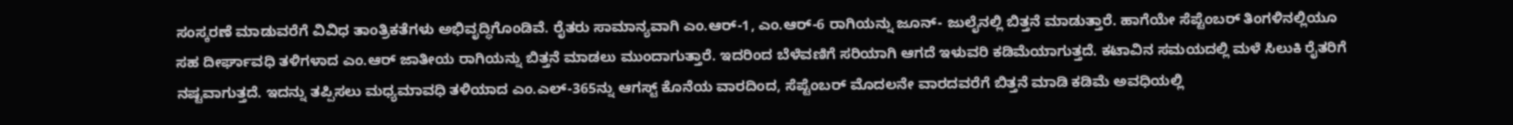ಸಂಸ್ಕರಣೆ ಮಾಡುವರೆಗೆ ವಿವಿಧ ತಾಂತ್ರಿಕತೆಗಳು ಅಭಿವೃದ್ಧಿಗೊಂಡಿವೆ. ರೈತರು ಸಾಮಾನ್ಯವಾಗಿ ಎಂ.ಆರ್-1, ಎಂ.ಆರ್-6 ರಾಗಿಯನ್ನು ಜೂನ್- ಜುಲೈನಲ್ಲಿ ಬಿತ್ತನೆ ಮಾಡುತ್ತಾರೆ. ಹಾಗೆಯೇ ಸೆಪ್ಟೆಂಬರ್ ತಿಂಗಳಿನಲ್ಲಿಯೂ ಸಹ ದೀರ್ಘಾವಧಿ ತಳಿಗಳಾದ ಎಂ.ಆರ್ ಜಾತೀಯ ರಾಗಿಯನ್ನು ಬಿತ್ತನೆ ಮಾಡಲು ಮುಂದಾಗುತ್ತಾರೆ. ಇದರಿಂದ ಬೆಳೆವಣಿಗೆ ಸರಿಯಾಗಿ ಆಗದೆ ಇಳುವರಿ ಕಡಿಮೆಯಾಗುತ್ತದೆ. ಕಟಾವಿನ ಸಮಯದಲ್ಲಿ ಮಳೆ ಸಿಲುಕಿ ರೈತರಿಗೆ ನಷ್ಟವಾಗುತ್ತದೆ. ಇದನ್ನು ತಪ್ಪಿಸಲು ಮಧ್ಯಮಾವಧಿ ತಳಿಯಾದ ಎಂ.ಎಲ್-365ನ್ನು ಆಗಸ್ಟ್ ಕೊನೆಯ ವಾರದಿಂದ, ಸೆಪ್ಟೆಂಬರ್ ಮೊದಲನೇ ವಾರದವರೆಗೆ ಬಿತ್ತನೆ ಮಾಡಿ ಕಡಿಮೆ ಅವಧಿಯಲ್ಲಿ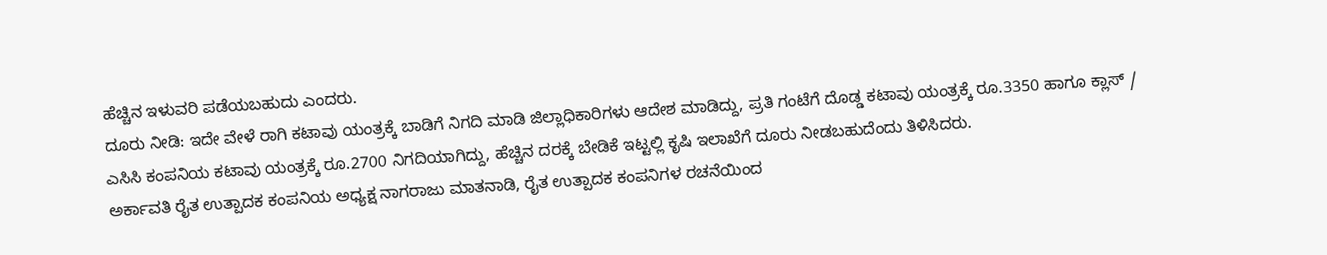ಹೆಚ್ಚಿನ ಇಳುವರಿ ಪಡೆಯಬಹುದು ಎಂದರು.
ದೂರು ನೀಡಿ: ಇದೇ ವೇಳೆ ರಾಗಿ ಕಟಾವು ಯಂತ್ರಕ್ಕೆ ಬಾಡಿಗೆ ನಿಗದಿ ಮಾಡಿ ಜಿಲ್ಲಾಧಿಕಾರಿಗಳು ಆದೇಶ ಮಾಡಿದ್ದು, ಪ್ರತಿ ಗಂಟೆಗೆ ದೊಡ್ಡ ಕಟಾವು ಯಂತ್ರಕ್ಕೆ ರೂ.3350 ಹಾಗೂ ಕ್ಲಾಸ್ / ಎಸಿಸಿ ಕಂಪನಿಯ ಕಟಾವು ಯಂತ್ರಕ್ಕೆ ರೂ.2700 ನಿಗದಿಯಾಗಿದ್ದು, ಹೆಚ್ಚಿನ ದರಕ್ಕೆ ಬೇಡಿಕೆ ಇಟ್ಟಲ್ಲಿ ಕೃಷಿ ಇಲಾಖೆಗೆ ದೂರು ನೀಡಬಹುದೆಂದು ತಿಳಿಸಿದರು.
ಅರ್ಕಾವತಿ ರೈತ ಉತ್ಪಾದಕ ಕಂಪನಿಯ ಅಧ್ಯಕ್ಷ ನಾಗರಾಜು ಮಾತನಾಡಿ, ರೈತ ಉತ್ಪಾದಕ ಕಂಪನಿಗಳ ರಚನೆಯಿಂದ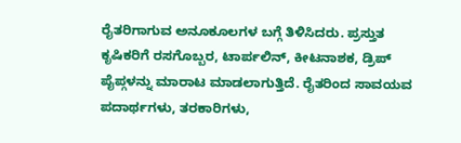ರೈತರಿಗಾಗುವ ಅನೂಕೂಲಗಳ ಬಗ್ಗೆ ತಿಳಿಸಿದರು. ಪ್ರಸ್ತುತ ಕೃಷಿಕರಿಗೆ ರಸಗೊಬ್ಬರ, ಟಾರ್ಪಲಿನ್, ಕೀಟನಾಶಕ, ಡ್ರಿಪ್ ಪೈಪ್ಗಳನ್ನು ಮಾರಾಟ ಮಾಡಲಾಗುತ್ತಿದೆ. ರೈತರಿಂದ ಸಾವಯವ ಪದಾರ್ಥಗಳು, ತರಕಾರಿಗಳು,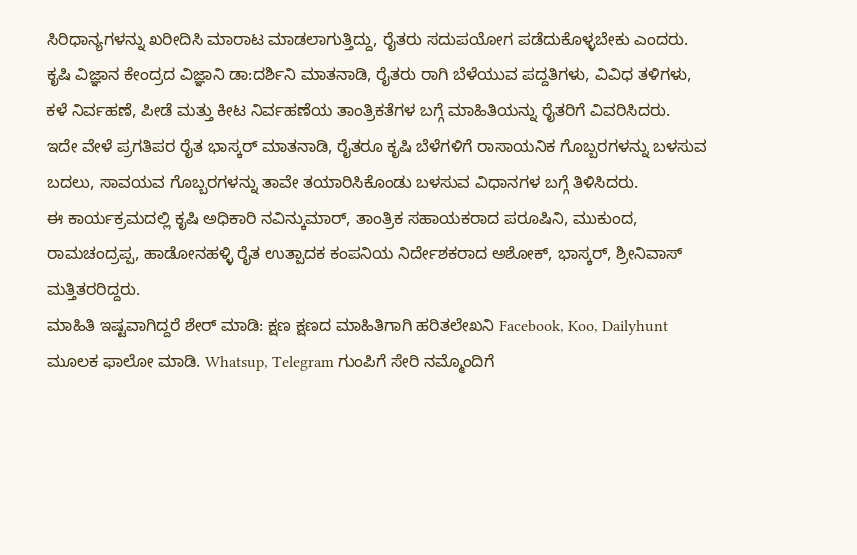ಸಿರಿಧಾನ್ಯಗಳನ್ನು ಖರೀದಿಸಿ ಮಾರಾಟ ಮಾಡಲಾಗುತ್ತಿದ್ದು, ರೈತರು ಸದುಪಯೋಗ ಪಡೆದುಕೊಳ್ಳಬೇಕು ಎಂದರು.
ಕೃಷಿ ವಿಜ್ಞಾನ ಕೇಂದ್ರದ ವಿಜ್ಞಾನಿ ಡಾ:ದರ್ಶಿನಿ ಮಾತನಾಡಿ, ರೈತರು ರಾಗಿ ಬೆಳೆಯುವ ಪದ್ದತಿಗಳು, ವಿವಿಧ ತಳಿಗಳು, ಕಳೆ ನಿರ್ವಹಣೆ, ಪೀಡೆ ಮತ್ತು ಕೀಟ ನಿರ್ವಹಣೆಯ ತಾಂತ್ರಿಕತೆಗಳ ಬಗ್ಗೆ ಮಾಹಿತಿಯನ್ನು ರೈತರಿಗೆ ವಿವರಿಸಿದರು.
ಇದೇ ವೇಳೆ ಪ್ರಗತಿಪರ ರೈತ ಭಾಸ್ಕರ್ ಮಾತನಾಡಿ, ರೈತರೂ ಕೃಷಿ ಬೆಳೆಗಳಿಗೆ ರಾಸಾಯನಿಕ ಗೊಬ್ಬರಗಳನ್ನು ಬಳಸುವ ಬದಲು, ಸಾವಯವ ಗೊಬ್ಬರಗಳನ್ನು ತಾವೇ ತಯಾರಿಸಿಕೊಂಡು ಬಳಸುವ ವಿಧಾನಗಳ ಬಗ್ಗೆ ತಿಳಿಸಿದರು.
ಈ ಕಾರ್ಯಕ್ರಮದಲ್ಲಿ ಕೃಷಿ ಅಧಿಕಾರಿ ನವಿನ್ಕುಮಾರ್, ತಾಂತ್ರಿಕ ಸಹಾಯಕರಾದ ಪರೂಷಿನಿ, ಮುಕುಂದ, ರಾಮಚಂದ್ರಪ್ಪ, ಹಾಡೋನಹಳ್ಳಿ ರೈತ ಉತ್ಪಾದಕ ಕಂಪನಿಯ ನಿರ್ದೇಶಕರಾದ ಅಶೋಕ್, ಭಾಸ್ಕರ್, ಶ್ರೀನಿವಾಸ್ ಮತ್ತಿತರರಿದ್ದರು.
ಮಾಹಿತಿ ಇಷ್ಟವಾಗಿದ್ದರೆ ಶೇರ್ ಮಾಡಿ: ಕ್ಷಣ ಕ್ಷಣದ ಮಾಹಿತಿಗಾಗಿ ಹರಿತಲೇಖನಿ Facebook, Koo, Dailyhunt ಮೂಲಕ ಫಾಲೋ ಮಾಡಿ. Whatsup, Telegram ಗುಂಪಿಗೆ ಸೇರಿ ನಮ್ಮೊಂದಿಗೆ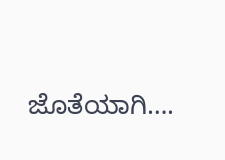ಜೊತೆಯಾಗಿ….